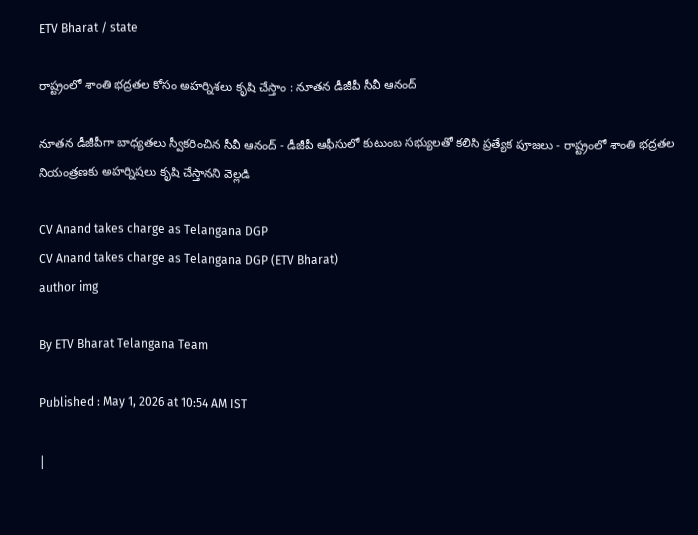ETV Bharat / state

రాష్ట్రంలో శాంతి భద్రతల కోసం అహర్నిశలు కృషి చేస్తాం : నూతన డీజీపీ సీవీ ఆనంద్‌

నూతన డీజీపీగా బాధ్యతలు స్వీకరించిన సీవీ ఆనంద్ - డీజీపీ ఆఫీసులో కుటుంబ సభ్యులతో కలిసి ప్రత్యేక పూజలు - రాష్ట్రంలో శాంతి భద్రతల నియంత్రణకు అహర్నిషలు కృషి చేస్తానని వెల్లడి

CV Anand takes charge as Telangana DGP
CV Anand takes charge as Telangana DGP (ETV Bharat)
author img

By ETV Bharat Telangana Team

Published : May 1, 2026 at 10:54 AM IST

|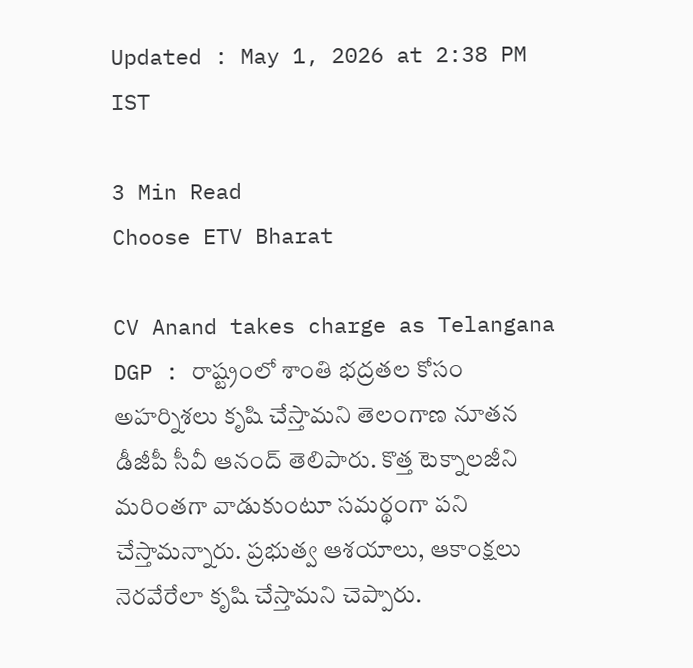Updated : May 1, 2026 at 2:38 PM IST

3 Min Read
Choose ETV Bharat

CV Anand takes charge as Telangana DGP : రాష్ట్రంలో శాంతి భద్రతల కోసం అహర్నిశలు కృషి చేస్తామని తెలంగాణ నూతన డీజీపీ సీవీ ఆనంద్ తెలిపారు. కొత్త టెక్నాలజీని మరింతగా వాడుకుంటూ సమర్థంగా పని చేస్తామన్నారు. ప్రభుత్వ ఆశయాలు, ఆకాంక్షలు నెరవేరేలా కృషి చేస్తామని చెప్పారు.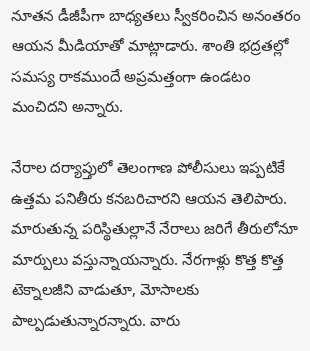నూతన డీజీపీగా బాధ్యతలు స్వీకరించిన అనంతరం ఆయన మీడియాతో మాట్లాడారు. శాంతి భద్రతల్లో సమస్య రాకముందే అప్రమత్తంగా ఉండటం మంచిదని అన్నారు.

నేరాల దర్యాప్తులో తెలంగాణ పోలీసులు ఇప్పటికే ఉత్తమ పనితీరు కనబరిచారని ఆయన తెలిపారు. మారుతున్న పరిస్థితుల్లానే నేరాలు జరిగే తీరులోనూ మార్పులు వస్తున్నాయన్నారు. నేరగాళ్లు కొత్త కొత్త టెక్నాలజీని వాడుతూ, మోసాలకు పాల్పడుతున్నారన్నారు. వారు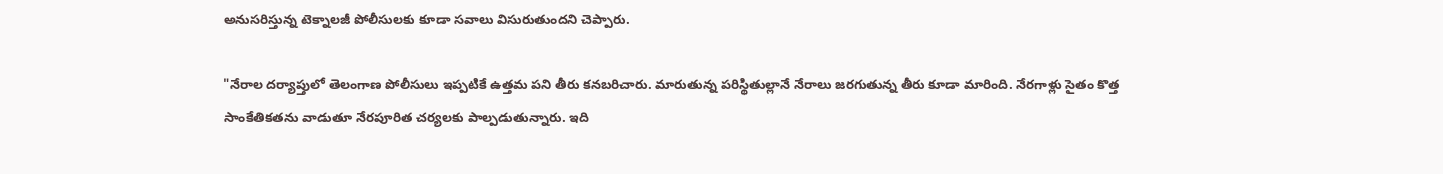అనుసరిస్తున్న టెక్నాలజీ పోలీసులకు కూడా సవాలు విసురుతుందని చెప్పారు.

"నేరాల దర్యాప్తులో తెలంగాణ పోలీసులు ఇప్పటికే ఉత్తమ పని తీరు కనబరిచారు. మారుతున్న పరిస్థితుల్లానే నేరాలు జరగుతున్న తీరు కూడా మారింది. నేరగాళ్లు సైతం కొత్త సాంకేతికతను వాడుతూ నేరపూరిత చర్యలకు పాల్పడుతున్నారు. ఇది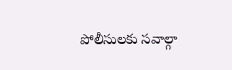పోలీసులకు సవాల్గా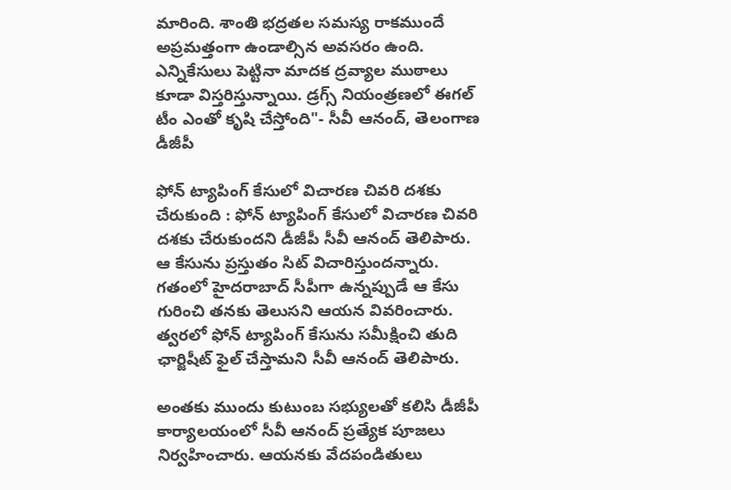మారింది. శాంతి భద్రతల సమస్య రాకముందే అప్రమత్తంగా ఉండాల్సిన అవసరం ఉంది. ఎన్నికేసులు పెట్టినా మాదక ద్రవ్యాల ముఠాలు కూడా విస్తరిస్తున్నాయి. డ్రగ్స్ నియంత్రణలో ఈగల్ టీం ఎంతో కృషి చేస్తోంది"- సీవీ ఆనంద్, తెలంగాణ డీజీపీ

ఫోన్ ట్యాపింగ్ కేసులో విచారణ చివరి దశకు చేరుకుంది : ఫోన్ ట్యాపింగ్ కేసులో విచారణ చివరి దశకు చేరుకుందని డీజీపీ సీవీ ఆనంద్ తెలిపారు. ఆ కేసును ప్రస్తుతం సిట్ విచారిస్తుందన్నారు. గతంలో హైదరాబాద్ సీపీగా ఉన్నప్పుడే ఆ కేసు గురించి తనకు తెలుసని ఆయన వివరించారు. త్వరలో ఫోన్ ట్యాపింగ్ కేసును సమీక్షించి తుది ఛార్జిషీట్ ఫైల్ చేస్తామని సీవీ ఆనంద్ తెలిపారు.

అంతకు ముందు కుటుంబ సభ్యులతో కలిసి డీజీపీ కార్యాలయంలో సీవీ ఆనంద్ ప్రత్యేక పూజలు నిర్వహించారు. ఆయనకు వేదపండితులు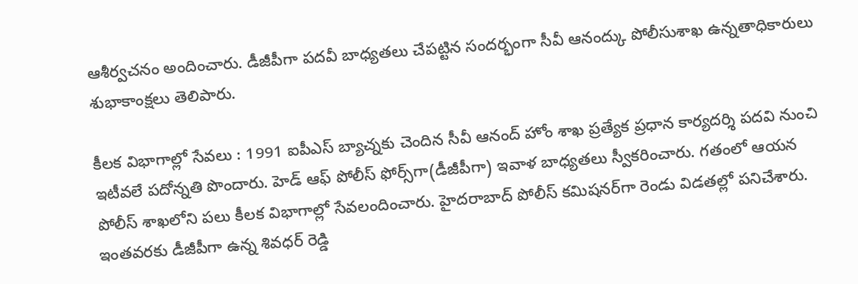ఆశీర్వచనం అందించారు. డీజీపీగా పదవీ బాధ్యతలు చేపట్టిన సందర్భంగా సీవీ ఆనంద్కు పోలీసుశాఖ ఉన్నతాధికారులు శుభాకాంక్షలు తెలిపారు.

కీలక విభాగాల్లో సేవలు : 1991 ఐపీఎస్‌ బ్యాచ్నకు చెందిన సీవీ ఆనంద్‌ హోం శాఖ ప్రత్యేక ప్రధాన కార్యదర్శి పదవి నుంచి ఇటీవలే పదోన్నతి పొందారు. హెడ్ ఆఫ్ పోలీస్ ఫోర్స్‌గా(డీజీపీగా) ఇవాళ బాధ్యతలు స్వీకరించారు. గతంలో ఆయన పోలీస్ శాఖలోని పలు కీలక విభాగాల్లో సేవలందించారు. హైదరాబాద్ పోలీస్ కమిషనర్‌గా రెండు విడతల్లో పనిచేశారు. ఇంతవరకు డీజీపీగా ఉన్న శివధర్ రెడ్డి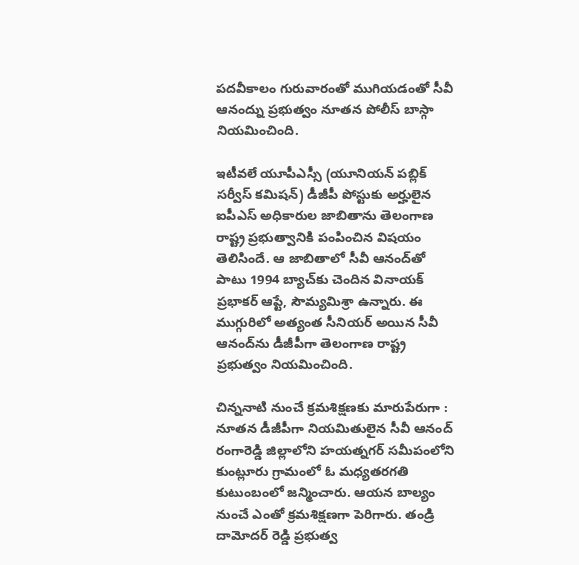పదవీకాలం గురువారంతో ముగియడంతో సీవీ ఆనంద్ను ప్రభుత్వం నూతన పోలీస్ బాస్గా నియమించింది.

ఇటీవలే యూపీఎస్సీ (యూనియన్ పబ్లిక్ సర్వీస్ కమిషన్) డీజీపీ పోస్టుకు అర్హులైన ఐపీఎస్ అధికారుల జాబితాను తెలంగాణ రాష్ట్ర ప్రభుత్వానికి పంపించిన విషయం తెలిసిందే. ఆ జాబితాలో సీవీ ఆనంద్‌తో పాటు 1994 బ్యాచ్‌కు చెందిన వినాయక్‌ ప్రభాకర్‌ ఆప్టే, సౌమ్యమిశ్రా ఉన్నారు. ఈ ముగ్గురిలో అత్యంత సీనియర్‌ అయిన సీవీ ఆనంద్‌ను డీజీపీగా తెలంగాణ రాష్ట్ర ప్రభుత్వం నియమించింది.

చిన్ననాటి నుంచే క్రమశిక్షణకు మారుపేరుగా : నూతన డీజీపీగా నియమితులైన సీవీ ఆనంద్ రంగారెడ్డి జిల్లాలోని హయత్నగర్ సమీపంలోని కుంట్లూరు గ్రామంలో ఓ మధ్యతరగతి కుటుంబంలో జన్మించారు. ఆయన బాల్యం నుంచే ఎంతో క్రమశిక్షణగా పెరిగారు. తండ్రి దామోదర్ రెడ్డి ప్రభుత్వ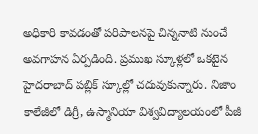అధికారి కావడంతో పరిపాలనపై చిన్ననాటి నుంచే అవగాహన ఏర్పడింది. ప్రముఖ స్కూళ్లలో ఒకటైన హైదరాబాద్ పబ్లిక్ స్కూల్లో చదువుకున్నారు. నిజాం కాలేజీలో డిగ్రీ, ఉస్మానియా విశ్వవిద్యాలయంలో పీజీ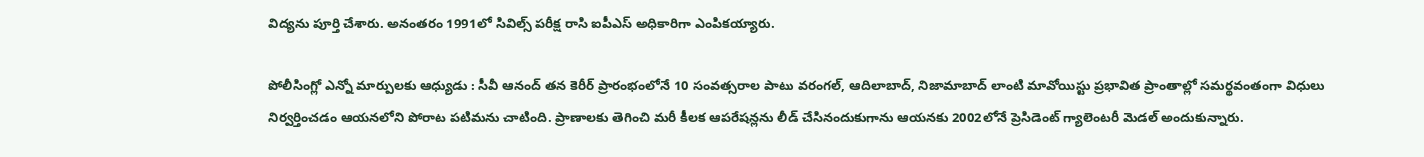విద్యను పూర్తి చేశారు. అనంతరం 1991లో సివిల్స్ పరీక్ష రాసి ఐపీఎస్ అధికారిగా ఎంపికయ్యారు.

పోలీసింగ్లో ఎన్నో మార్పులకు ఆధ్యుడు : సీవీ ఆనంద్ తన కెరీర్ ప్రారంభంలోనే 10 సంవత్సరాల పాటు వరంగల్, ఆదిలాబాద్, నిజామాబాద్ లాంటి మావోయిస్టు ప్రభావిత ప్రాంతాల్లో సమర్థవంతంగా విధులు నిర్వర్తించడం ఆయనలోని పోరాట పటిమను చాటింది. ప్రాణాలకు తెగించి మరీ కీలక ఆపరేషన్లను లీడ్ చేసినందుకుగాను ఆయనకు 2002లోనే ప్రెసిడెంట్ గ్యాలెంటరీ మెడల్ అందుకున్నారు.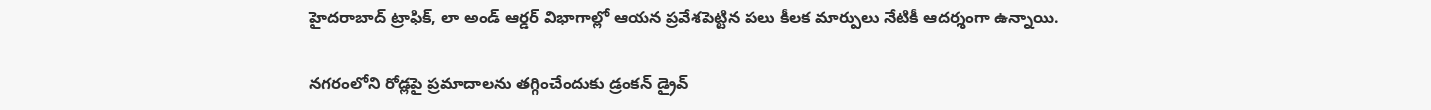హైదరాబాద్ ట్రాఫిక్, లా అండ్ ఆర్డర్ విభాగాల్లో ఆయన ప్రవేశపెట్టిన పలు కీలక మార్పులు నేటికీ ఆదర్శంగా ఉన్నాయి.

నగరంలోని రోడ్లపై ప్రమాదాలను తగ్గించేందుకు డ్రంకన్ డ్రైవ్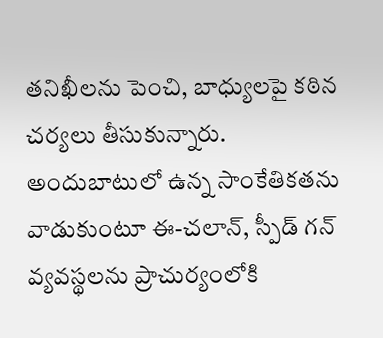తనిఖీలను పెంచి, బాధ్యులపై కఠిన చర్యలు తీసుకున్నారు. అందుబాటులో ఉన్న సాంకేతికతను వాడుకుంటూ ఈ-చలాన్, స్పీడ్ గన్ వ్యవస్థలను ప్రాచుర్యంలోకి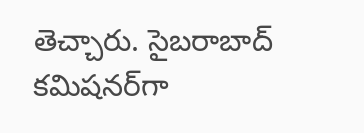తెచ్చారు. సైబరాబాద్ కమిషనర్‌గా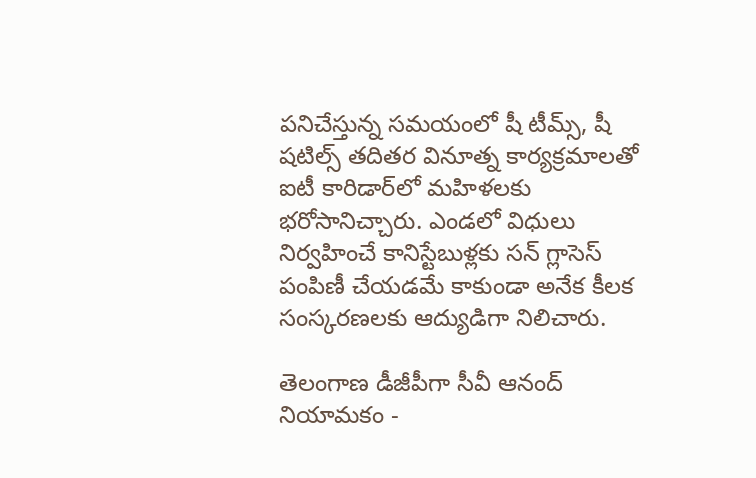పనిచేస్తున్న సమయంలో షీ టీమ్స్, షీ షటిల్స్ తదితర వినూత్న కార్యక్రమాలతో ఐటీ కారిడార్‌లో మహిళలకు భరోసానిచ్చారు. ఎండలో విధులు నిర్వహించే కానిస్టేబుళ్లకు సన్ గ్లాసెస్ పంపిణీ చేయడమే కాకుండా అనేక కీలక సంస్కరణలకు ఆద్యుడిగా నిలిచారు.

తెలంగాణ డీజీపీగా సీవీ ఆనంద్‌ నియామకం -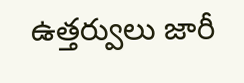ఉత్తర్వులు జారీ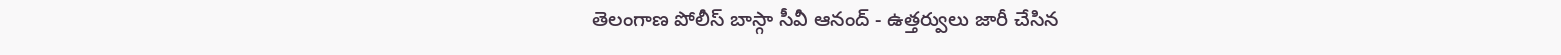తెలంగాణ పోలీస్ బాస్గా సీవీ ఆనంద్ - ఉత్తర్వులు జారీ చేసిన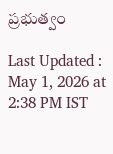ప్రభుత్వం

Last Updated : May 1, 2026 at 2:38 PM IST